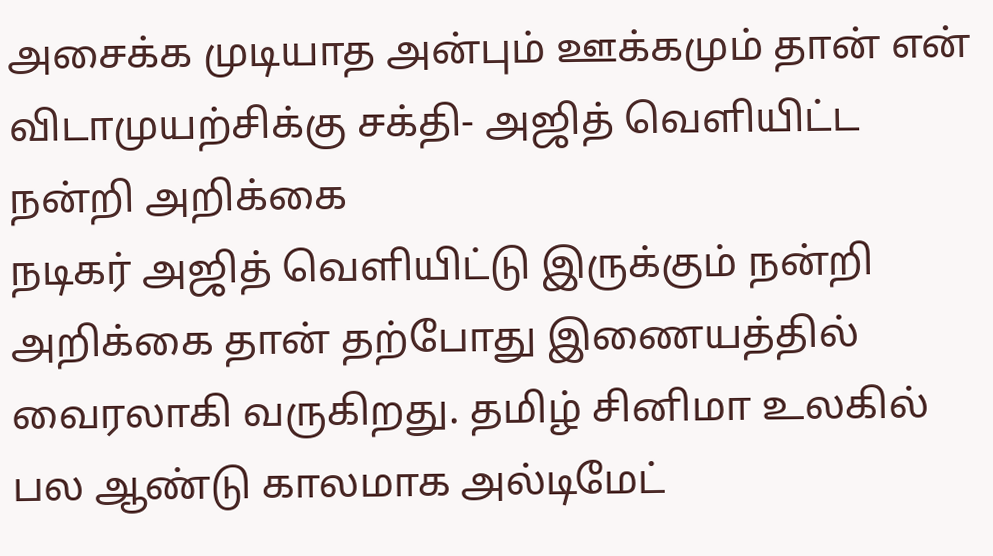அசைக்க முடியாத அன்பும் ஊக்கமும் தான் என் விடாமுயற்சிக்கு சக்தி- அஜித் வெளியிட்ட நன்றி அறிக்கை
நடிகர் அஜித் வெளியிட்டு இருக்கும் நன்றி அறிக்கை தான் தற்போது இணையத்தில் வைரலாகி வருகிறது. தமிழ் சினிமா உலகில் பல ஆண்டு காலமாக அல்டிமேட்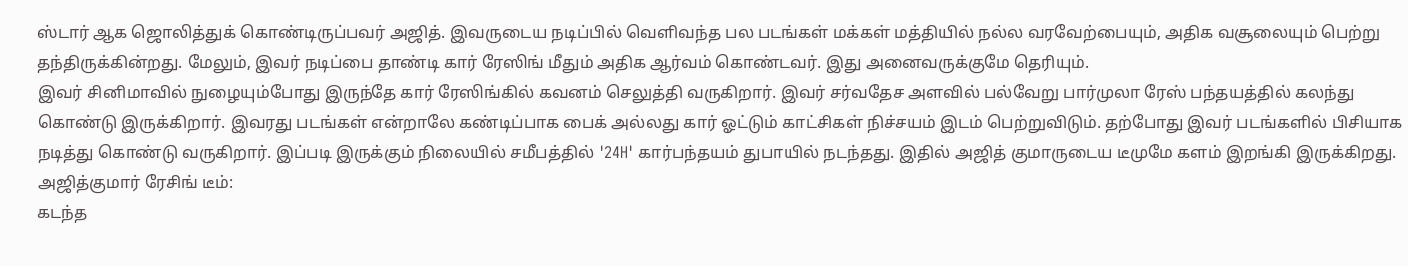ஸ்டார் ஆக ஜொலித்துக் கொண்டிருப்பவர் அஜித். இவருடைய நடிப்பில் வெளிவந்த பல படங்கள் மக்கள் மத்தியில் நல்ல வரவேற்பையும், அதிக வசூலையும் பெற்று தந்திருக்கின்றது. மேலும், இவர் நடிப்பை தாண்டி கார் ரேஸிங் மீதும் அதிக ஆர்வம் கொண்டவர். இது அனைவருக்குமே தெரியும்.
இவர் சினிமாவில் நுழையும்போது இருந்தே கார் ரேஸிங்கில் கவனம் செலுத்தி வருகிறார். இவர் சர்வதேச அளவில் பல்வேறு பார்முலா ரேஸ் பந்தயத்தில் கலந்து கொண்டு இருக்கிறார். இவரது படங்கள் என்றாலே கண்டிப்பாக பைக் அல்லது கார் ஓட்டும் காட்சிகள் நிச்சயம் இடம் பெற்றுவிடும். தற்போது இவர் படங்களில் பிசியாக நடித்து கொண்டு வருகிறார். இப்படி இருக்கும் நிலையில் சமீபத்தில் '24H' கார்பந்தயம் துபாயில் நடந்தது. இதில் அஜித் குமாருடைய டீமுமே களம் இறங்கி இருக்கிறது.
அஜித்குமார் ரேசிங் டீம்:
கடந்த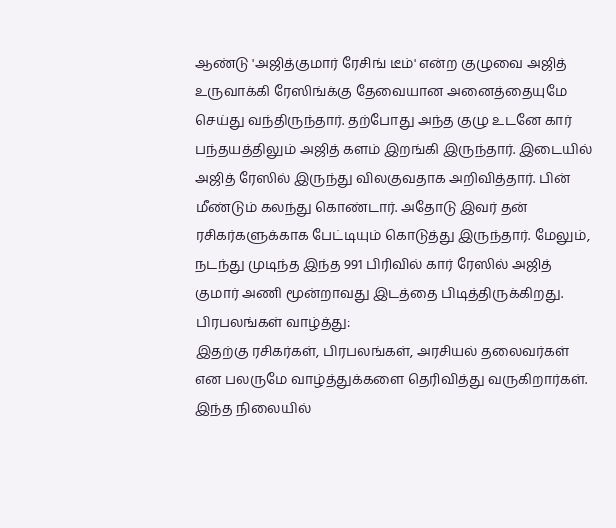ஆண்டு 'அஜித்குமார் ரேசிங் டீம்' என்ற குழுவை அஜித் உருவாக்கி ரேஸிங்க்கு தேவையான அனைத்தையுமே செய்து வந்திருந்தார். தற்போது அந்த குழு உடனே கார் பந்தயத்திலும் அஜித் களம் இறங்கி இருந்தார். இடையில் அஜித் ரேஸில் இருந்து விலகுவதாக அறிவித்தார். பின் மீண்டும் கலந்து கொண்டார். அதோடு இவர் தன் ரசிகர்களுக்காக பேட்டியும் கொடுத்து இருந்தார். மேலும், நடந்து முடிந்த இந்த 991 பிரிவில் கார் ரேஸில் அஜித் குமார் அணி மூன்றாவது இடத்தை பிடித்திருக்கிறது.
பிரபலங்கள் வாழ்த்து:
இதற்கு ரசிகர்கள், பிரபலங்கள், அரசியல் தலைவர்கள் என பலருமே வாழ்த்துக்களை தெரிவித்து வருகிறார்கள். இந்த நிலையில்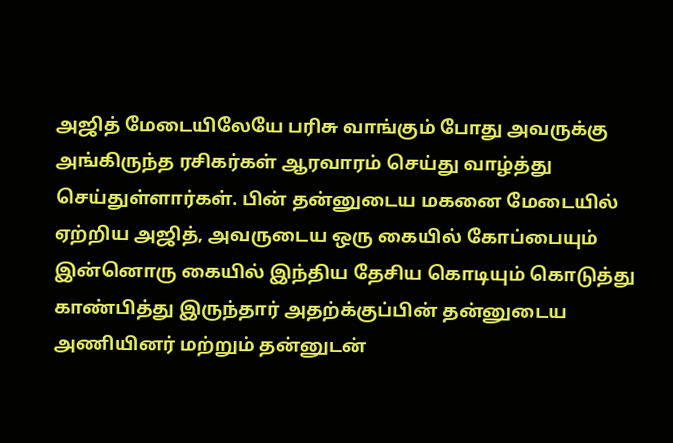அஜித் மேடையிலேயே பரிசு வாங்கும் போது அவருக்கு அங்கிருந்த ரசிகர்கள் ஆரவாரம் செய்து வாழ்த்து செய்துள்ளார்கள். பின் தன்னுடைய மகனை மேடையில் ஏற்றிய அஜித், அவருடைய ஒரு கையில் கோப்பையும் இன்னொரு கையில் இந்திய தேசிய கொடியும் கொடுத்து காண்பித்து இருந்தார் அதற்க்குப்பின் தன்னுடைய அணியினர் மற்றும் தன்னுடன்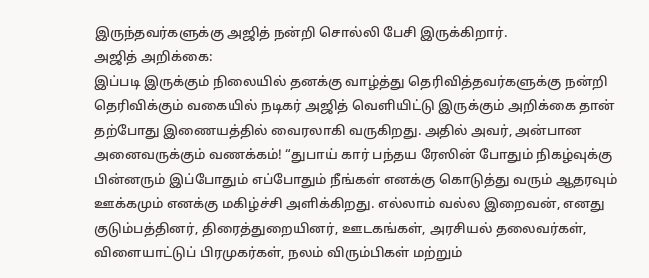இருந்தவர்களுக்கு அஜித் நன்றி சொல்லி பேசி இருக்கிறார்.
அஜித் அறிக்கை:
இப்படி இருக்கும் நிலையில் தனக்கு வாழ்த்து தெரிவித்தவர்களுக்கு நன்றி தெரிவிக்கும் வகையில் நடிகர் அஜித் வெளியிட்டு இருக்கும் அறிக்கை தான் தற்போது இணையத்தில் வைரலாகி வருகிறது. அதில் அவர், அன்பான அனைவருக்கும் வணக்கம்! “துபாய் கார் பந்தய ரேஸின் போதும் நிகழ்வுக்கு பின்னரும் இப்போதும் எப்போதும் நீங்கள் எனக்கு கொடுத்து வரும் ஆதரவும் ஊக்கமும் எனக்கு மகிழ்ச்சி அளிக்கிறது. எல்லாம் வல்ல இறைவன், எனது குடும்பத்தினர், திரைத்துறையினர், ஊடகங்கள், அரசியல் தலைவர்கள், விளையாட்டுப் பிரமுகர்கள், நலம் விரும்பிகள் மற்றும்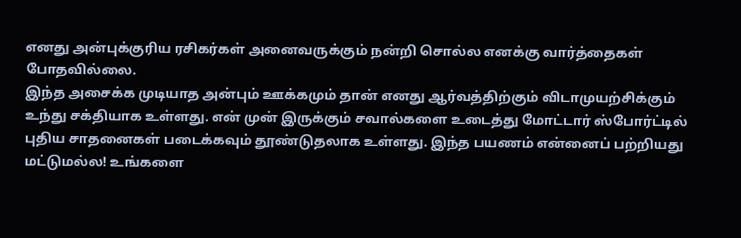எனது அன்புக்குரிய ரசிகர்கள் அனைவருக்கும் நன்றி சொல்ல எனக்கு வார்த்தைகள் போதவில்லை.
இந்த அசைக்க முடியாத அன்பும் ஊக்கமும் தான் எனது ஆர்வத்திற்கும் விடாமுயற்சிக்கும் உந்து சக்தியாக உள்ளது. என் முன் இருக்கும் சவால்களை உடைத்து மோட்டார் ஸ்போர்ட்டில் புதிய சாதனைகள் படைக்கவும் தூண்டுதலாக உள்ளது. இந்த பயணம் என்னைப் பற்றியது மட்டுமல்ல! உங்களை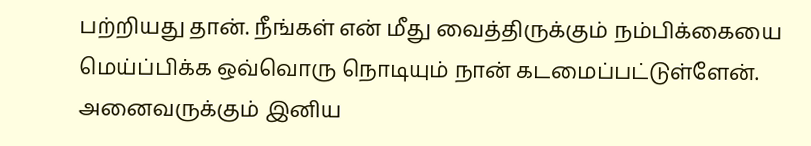பற்றியது தான். நீங்கள் என் மீது வைத்திருக்கும் நம்பிக்கையை மெய்ப்பிக்க ஒவ்வொரு நொடியும் நான் கடமைப்பட்டுள்ளேன். அனைவருக்கும் இனிய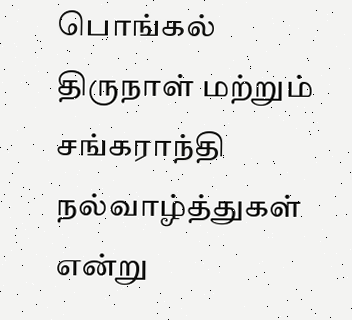பொங்கல் திருநாள் மற்றும் சங்கராந்தி நல்வாழ்த்துகள் என்று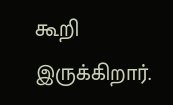கூறி இருக்கிறார்.